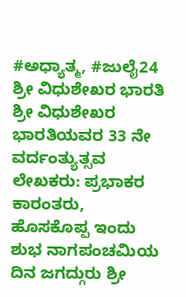#ಅಧ್ಯಾತ್ಮ, #ಜುಲೈ24 ಶ್ರೀ ವಿಧುಶೇಖರ ಭಾರತಿ ಶ್ರೀ ವಿಧುಶೇಖರ ಭಾರತಿಯವರ 33 ನೇ ವರ್ದಂತ್ಯುತ್ಸವ ಲೇಖಕರು: ಪ್ರಭಾಕರ ಕಾರಂತರು, ಹೊಸಕೊಪ್ಪ ಇಂದು ಶುಭ ನಾಗಪಂಚಮಿಯ ದಿನ ಜಗದ್ಗುರು ಶ್ರೀ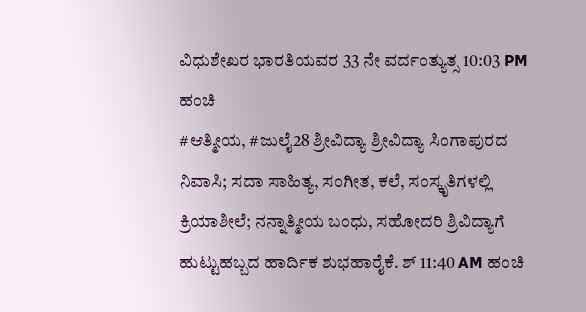ವಿಧುಶೇಖರ ಭಾರತಿಯವರ 33 ನೇ ವರ್ದಂತ್ಯುತ್ಸ 10:03 PM ಹಂಚಿ
#ಆತ್ಮೀಯ, #ಜುಲೈ28 ಶ್ರೀವಿದ್ಯಾ ಶ್ರೀವಿದ್ಯಾ ಸಿಂಗಾಪುರದ ನಿವಾಸಿ; ಸದಾ ಸಾಹಿತ್ಯ, ಸಂಗೀತ, ಕಲೆ, ಸಂಸ್ಕೃತಿಗಳಲ್ಲಿ ಕ್ರಿಯಾಶೀಲೆ; ನನ್ನಾತ್ಮೀಯ ಬಂಧು, ಸಹೋದರಿ ಶ್ರಿವಿದ್ಯಾಗೆ ಹುಟ್ಟುಹಬ್ಬದ ಹಾರ್ದಿಕ ಶುಭಹಾರೈಕೆ. ಶ್ 11:40 AM ಹಂಚಿ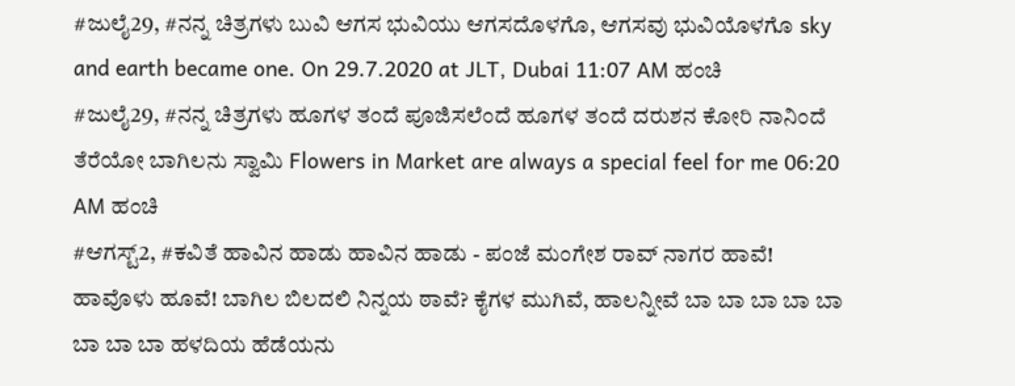#ಜುಲೈ29, #ನನ್ನ ಚಿತ್ರಗಳು ಬುವಿ ಆಗಸ ಭುವಿಯು ಆಗಸದೊಳಗೊ, ಆಗಸವು ಭುವಿಯೊಳಗೊ sky and earth became one. On 29.7.2020 at JLT, Dubai 11:07 AM ಹಂಚಿ
#ಜುಲೈ29, #ನನ್ನ ಚಿತ್ರಗಳು ಹೂಗಳ ತಂದೆ ಪೂಜಿಸಲೆಂದೆ ಹೂಗಳ ತಂದೆ ದರುಶನ ಕೋರಿ ನಾನಿಂದೆ ತೆರೆಯೋ ಬಾಗಿಲನು ಸ್ವಾಮಿ Flowers in Market are always a special feel for me 06:20 AM ಹಂಚಿ
#ಆಗಸ್ಟ್2, #ಕವಿತೆ ಹಾವಿನ ಹಾಡು ಹಾವಿನ ಹಾಡು - ಪಂಜೆ ಮಂಗೇಶ ರಾವ್ ನಾಗರ ಹಾವೆ! ಹಾವೊಳು ಹೂವೆ! ಬಾಗಿಲ ಬಿಲದಲಿ ನಿನ್ನಯ ಠಾವೆ? ಕೈಗಳ ಮುಗಿವೆ, ಹಾಲನ್ನೀವೆ ಬಾ ಬಾ ಬಾ ಬಾ ಬಾ ಬಾ ಬಾ ಬಾ ಹಳದಿಯ ಹೆಡೆಯನು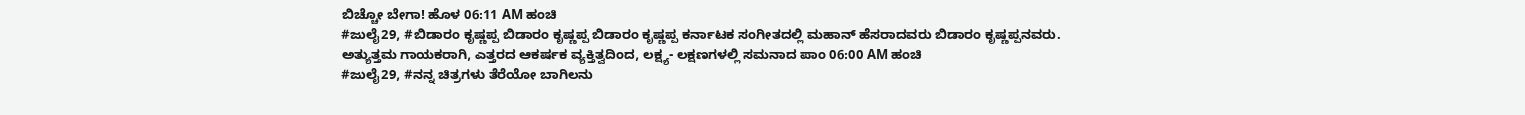ಬಿಚ್ಚೋ ಬೇಗಾ! ಹೊಳ 06:11 AM ಹಂಚಿ
#ಜುಲೈ29, #ಬಿಡಾರಂ ಕೃಷ್ಣಪ್ಪ ಬಿಡಾರಂ ಕೃಷ್ಣಪ್ಪ ಬಿಡಾರಂ ಕೃಷ್ಣಪ್ಪ ಕರ್ನಾಟಕ ಸಂಗೀತದಲ್ಲಿ ಮಹಾನ್ ಹೆಸರಾದವರು ಬಿಡಾರಂ ಕೃಷ್ಣಪ್ಪನವರು. ಅತ್ಯುತ್ತಮ ಗಾಯಕರಾಗಿ, ಎತ್ತರದ ಆಕರ್ಷಕ ವ್ಯಕ್ತಿತ್ವದಿಂದ, ಲಕ್ಷ್ಯ- ಲಕ್ಷಣಗಳಲ್ಲಿ ಸಮನಾದ ಪಾಂ 06:00 AM ಹಂಚಿ
#ಜುಲೈ29, #ನನ್ನ ಚಿತ್ರಗಳು ತೆರೆಯೋ ಬಾಗಿಲನು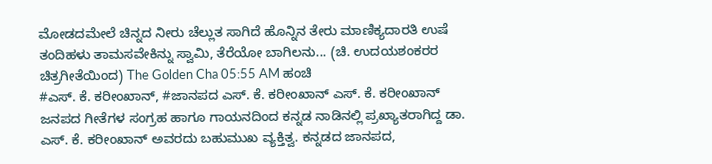ಮೋಡದಮೇಲೆ ಚಿನ್ನದ ನೀರು ಚೆಲ್ಲುತ ಸಾಗಿದೆ ಹೊನ್ನಿನ ತೇರು ಮಾಣಿಕ್ಯದಾರತಿ ಉಷೆ ತಂದಿಹಳು ತಾಮಸವೇಕಿನ್ನು ಸ್ವಾಮಿ, ತೆರೆಯೋ ಬಾಗಿಲನು... (ಚಿ. ಉದಯಶಂಕರರ ಚಿತ್ರಗೀತೆಯಿಂದ) The Golden Cha 05:55 AM ಹಂಚಿ
#ಎಸ್. ಕೆ. ಕರೀಂಖಾನ್, #ಜಾನಪದ ಎಸ್. ಕೆ. ಕರೀಂಖಾನ್ ಎಸ್. ಕೆ. ಕರೀಂಖಾನ್ ಜನಪದ ಗೀತೆಗಳ ಸಂಗ್ರಹ ಹಾಗೂ ಗಾಯನದಿಂದ ಕನ್ನಡ ನಾಡಿನಲ್ಲಿ ಪ್ರಖ್ಯಾತರಾಗಿದ್ದ ಡಾ. ಎಸ್. ಕೆ. ಕರೀಂಖಾನ್ ಅವರದು ಬಹುಮುಖ ವ್ಯಕ್ತಿತ್ವ. ಕನ್ನಡದ ಜಾನಪದ,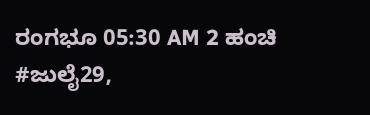ರಂಗಭೂ 05:30 AM 2 ಹಂಚಿ
#ಜುಲೈ29,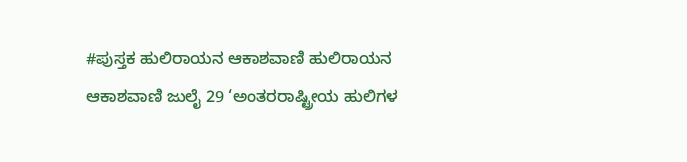#ಪುಸ್ತಕ ಹುಲಿರಾಯನ ಆಕಾಶವಾಣಿ ಹುಲಿರಾಯನ ಆಕಾಶವಾಣಿ ಜುಲೈ 29 ‘ಅಂತರರಾಷ್ಟ್ರೀಯ ಹುಲಿಗಳ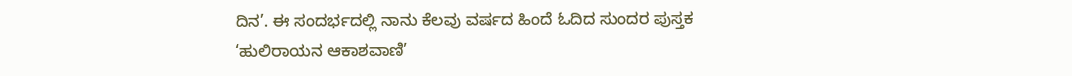ದಿನ’. ಈ ಸಂದರ್ಭದಲ್ಲಿ ನಾನು ಕೆಲವು ವರ್ಷದ ಹಿಂದೆ ಓದಿದ ಸುಂದರ ಪುಸ್ತಕ ‘ಹುಲಿರಾಯನ ಆಕಾಶವಾಣಿ’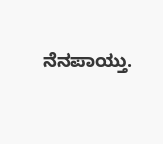ನೆನಪಾಯ್ತು.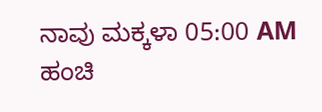ನಾವು ಮಕ್ಕಳಾ 05:00 AM ಹಂಚಿ